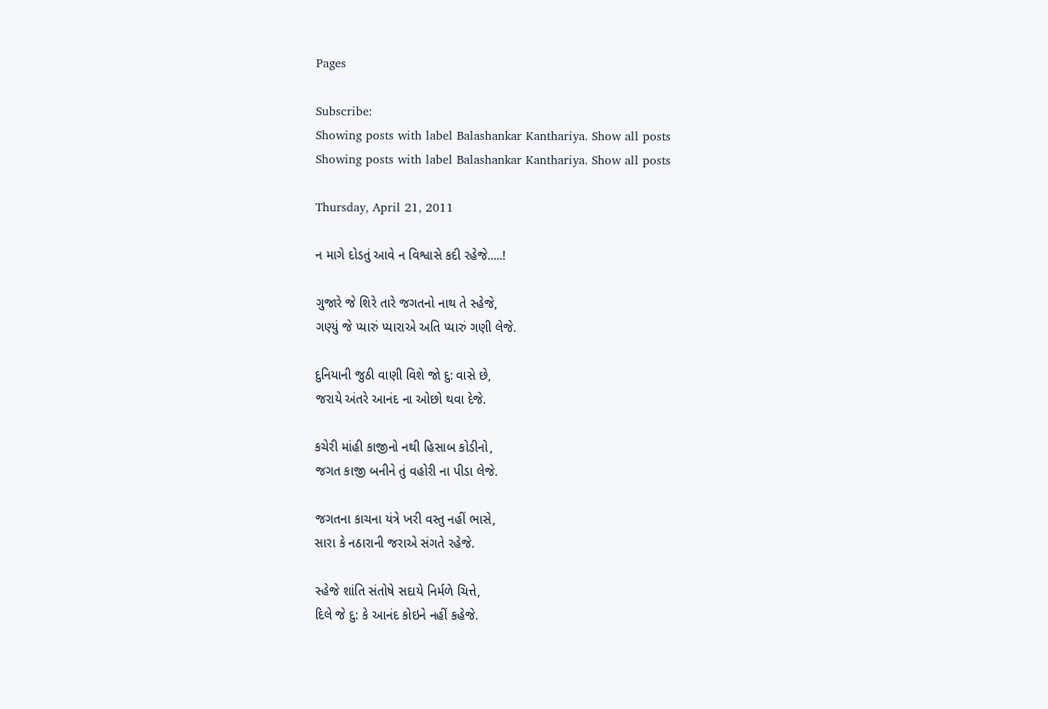Pages

Subscribe:
Showing posts with label Balashankar Kanthariya. Show all posts
Showing posts with label Balashankar Kanthariya. Show all posts

Thursday, April 21, 2011

ન માગે દોડતું આવે ન વિશ્વાસે કદી રહેજે.....!

ગુજારે જે શિરે તારે જગતનો નાથ તે સ્હેજે,
ગણ્યું જે પ્યારું પ્યારાએ અતિ પ્યારું ગણી લેજે.

દુનિયાની જુઠી વાણી વિશે જો દુ: વાસે છે,
જરાયે અંતરે આનંદ ના ઓછો થવા દેજે.

કચેરી માંહી કાજીનો નથી હિસાબ કોડીનો,
જગત કાજી બનીને તું વહોરી ના પીડા લેજે.

જગતના કાચના યંત્રે ખરી વસ્તુ નહીં ભાસે,
સારા કે નઠારાની જરાએ સંગતે રહેજે.

સ્હેજે શાંતિ સંતોષે સદાયે નિર્મળે ચિત્તે,
દિલે જે દુ: કે આનંદ કોઇને નહીં કહેજે.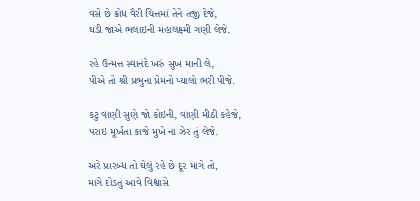વસે છે ક્રોધ વૈરી ચિત્તમાં તેને તજી દેજે,
ઘડી જાએ ભલાઇની મહાલક્ષ્મી ગણી લેજે.

રહે ઉન્મત્ત સ્વાનંદે ખરું સુખ માની લે,
પીએ તો શ્રી પ્રભુના પ્રેમનો પ્યાલો ભરી પીજે.

કટુ વાણી સુણે જો કોઇની, વાણી મીઠી કહેજે,
પરાઇ મૂર્ખતા કાજે મુખે ના ઝેર તું લેજે.

અરે પ્રારબ્ધ તો ઘેલું રહે છે દૂર માગે તો,
માગે દોડતું આવે વિશ્વાસે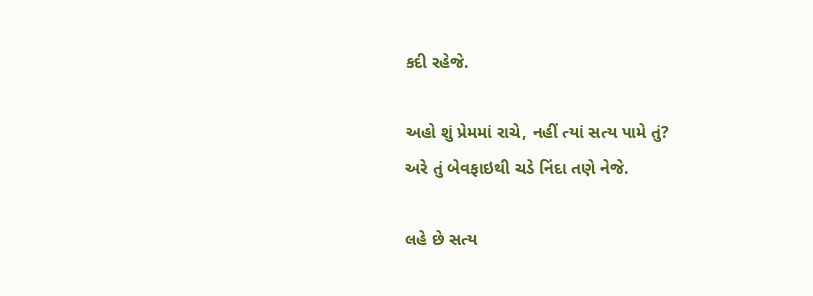કદી રહેજે.

અહો શું પ્રેમમાં રાચે, નહીં ત્યાં સત્ય પામે તું?
અરે તું બેવફાઇથી ચડે નિંદા તણે નેજે.

લહે છે સત્ય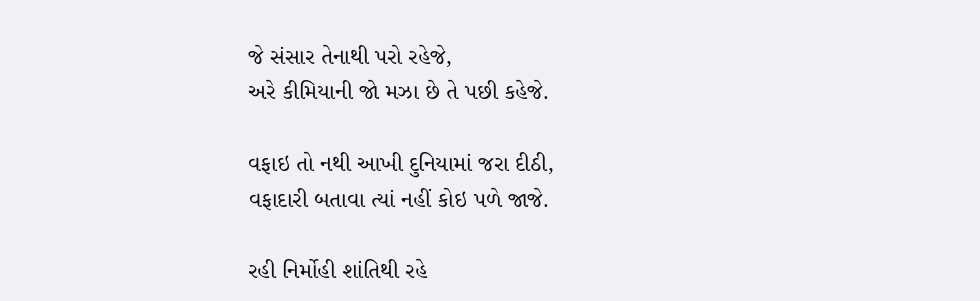જે સંસાર તેનાથી પરો રહેજે,
અરે કીમિયાની જો મઝા છે તે પછી કહેજે.

વફાઇ તો નથી આખી દુનિયામાં જરા દીઠી,
વફાદારી બતાવા ત્યાં નહીં કોઇ પળે જાજે.

રહી નિર્મોહી શાંતિથી રહે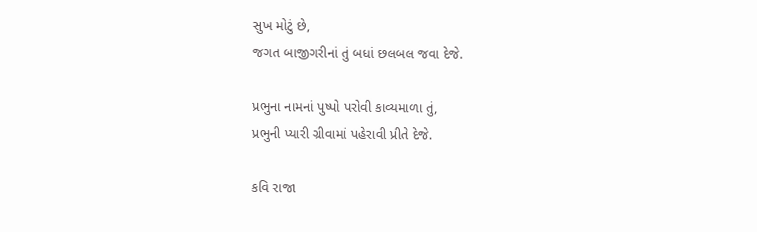સુખ મોટું છે,
જગત બાજીગરીનાં તું બધાં છલબલ જવા દેજે.

પ્રભુના નામનાં પુષ્પો પરોવી કાવ્યમાળા તું,
પ્રભુની પ્યારી ગ્રીવામાં પહેરાવી પ્રીતે દેજે.

કવિ રાજા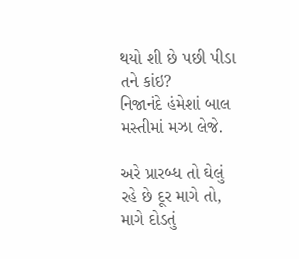થયો શી છે પછી પીડા તને કાંઇ?
નિજાનંદે હંમેશાં બાલ મસ્તીમાં મઝા લેજે.

અરે પ્રારબ્ધ તો ઘેલું રહે છે દૂર માગે તો,
માગે દોડતું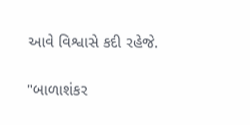આવે વિશ્વાસે કદી રહેજે.

"બાળાશંકર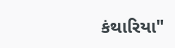કંથારિયા"